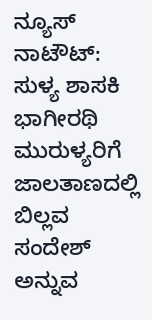ನ್ಯೂಸ್ ನಾಟೌಟ್: ಸುಳ್ಯ ಶಾಸಕಿ ಭಾಗೀರಥಿ ಮುರುಳ್ಯರಿಗೆ ಜಾಲತಾಣದಲ್ಲಿ ಬಿಲ್ಲವ ಸಂದೇಶ್ ಅನ್ನುವ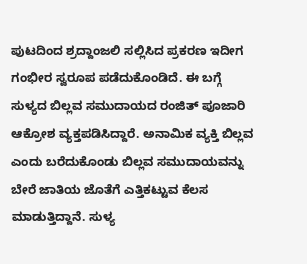ಪುಟದಿಂದ ಶ್ರದ್ದಾಂಜಲಿ ಸಲ್ಲಿಸಿದ ಪ್ರಕರಣ ಇದೀಗ ಗಂಭೀರ ಸ್ವರೂಪ ಪಡೆದುಕೊಂಡಿದೆ. ಈ ಬಗ್ಗೆ ಸುಳ್ಯದ ಬಿಲ್ಲವ ಸಮುದಾಯದ ರಂಜಿತ್ ಪೂಜಾರಿ ಆಕ್ರೋಶ ವ್ಯಕ್ತಪಡಿಸಿದ್ದಾರೆ. ಅನಾಮಿಕ ವ್ಯಕ್ತಿ ಬಿಲ್ಲವ ಎಂದು ಬರೆದುಕೊಂಡು ಬಿಲ್ಲವ ಸಮುದಾಯವನ್ನು ಬೇರೆ ಜಾತಿಯ ಜೊತೆಗೆ ಎತ್ತಿಕಟ್ಟುವ ಕೆಲಸ ಮಾಡುತ್ತಿದ್ದಾನೆ. ಸುಳ್ಯ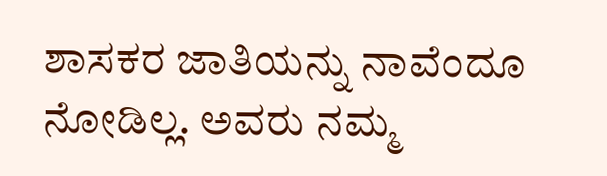ಶಾಸಕರ ಜಾತಿಯನ್ನು ನಾವೆಂದೂ ನೋಡಿಲ್ಲ. ಅವರು ನಮ್ಮ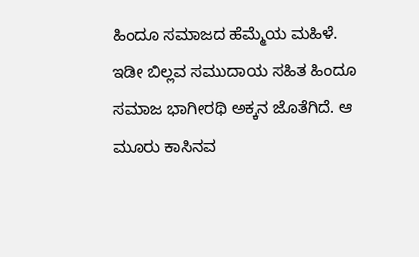ಹಿಂದೂ ಸಮಾಜದ ಹೆಮ್ಮೆಯ ಮಹಿಳೆ. ಇಡೀ ಬಿಲ್ಲವ ಸಮುದಾಯ ಸಹಿತ ಹಿಂದೂ ಸಮಾಜ ಭಾಗೀರಥಿ ಅಕ್ಕನ ಜೊತೆಗಿದೆ. ಆ ಮೂರು ಕಾಸಿನವ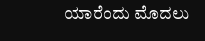ಯಾರೆಂದು ಮೊದಲು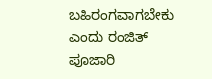ಬಹಿರಂಗವಾಗಬೇಕು ಎಂದು ರಂಜಿತ್ ಪೂಜಾರಿ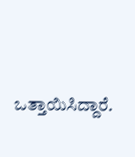ಒತ್ತಾಯಿಸಿದ್ದಾರೆ.